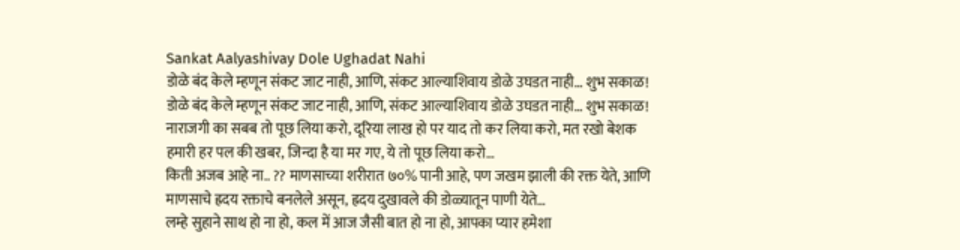Sankat Aalyashivay Dole Ughadat Nahi
डोळे बंद केले म्हणून संकट जाट नाही, आणि, संकट आल्याशिवाय डोळे उघडत नाही… शुभ सकाळ!
डोळे बंद केले म्हणून संकट जाट नाही, आणि, संकट आल्याशिवाय डोळे उघडत नाही… शुभ सकाळ!
नाराजगी का सबब तो पूछ लिया करो, दूरिया लाख हो पर याद तो कर लिया करो, मत रखो बेशक हमारी हर पल की खबर, जिन्दा है या मर गए, ये तो पूछ लिया करो…
किती अजब आहे ना.. ?? माणसाच्या शरीरात ७०% पानी आहे, पण जखम झाली की रक्त येते, आणि माणसाचे ह्रदय रक्ताचे बनलेले असून, ह्रदय दुखावले की डोळ्यातून पाणी येते…
लम्हे सुहाने साथ हो ना हो, कल में आज जैसी बात हो ना हो, आपका प्यार हमेशा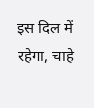इस दिल में रहेगा, चाहे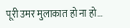पूरी उमर मुलाकात हो ना हो…